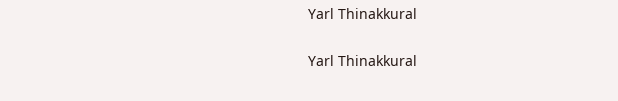Yarl Thinakkural

Yarl Thinakkural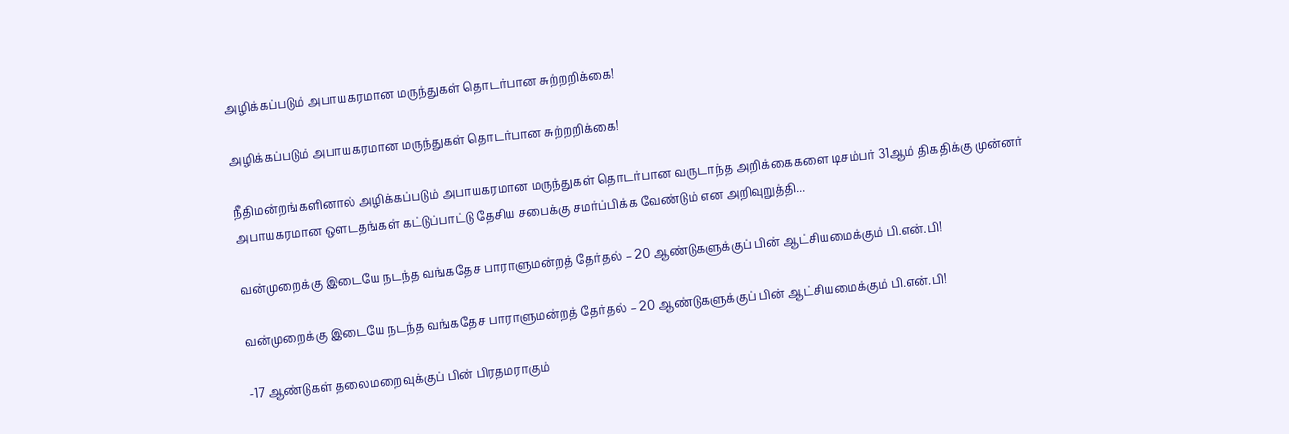அழிக்கப்படும் அபாயகரமான மருந்துகள் தொடர்பான சுற்றறிக்கை!

அழிக்கப்படும் அபாயகரமான மருந்துகள் தொடர்பான சுற்றறிக்கை!

நீதிமன்றங்களினால் அழிக்கப்படும் அபாயகரமான மருந்துகள் தொடர்பான வருடாந்த அறிக்கைகளை டிசம்பர் 31ஆம் திகதிக்கு முன்னர் அபாயகரமான ஔடதங்கள் கட்டுப்பாட்டு தேசிய சபைக்கு சமர்ப்பிக்க வேண்டும் என அறிவுறுத்தி...

வன்முறைக்கு இடையே நடந்த வங்கதேச பாராளுமன்றத் தேர்தல் – 20 ஆண்டுகளுக்குப் பின் ஆட்சியமைக்கும் பி.என்.பி!

வன்முறைக்கு இடையே நடந்த வங்கதேச பாராளுமன்றத் தேர்தல் – 20 ஆண்டுகளுக்குப் பின் ஆட்சியமைக்கும் பி.என்.பி!

-17 ஆண்டுகள் தலைமறைவுக்குப் பின் பிரதமராகும்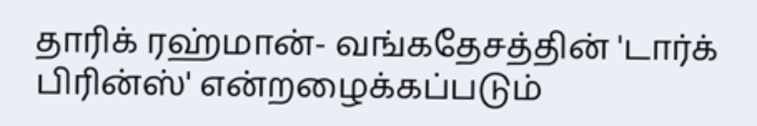தாரிக் ரஹ்மான்- வங்கதேசத்தின் 'டார்க் பிரின்ஸ்' என்றழைக்கப்படும்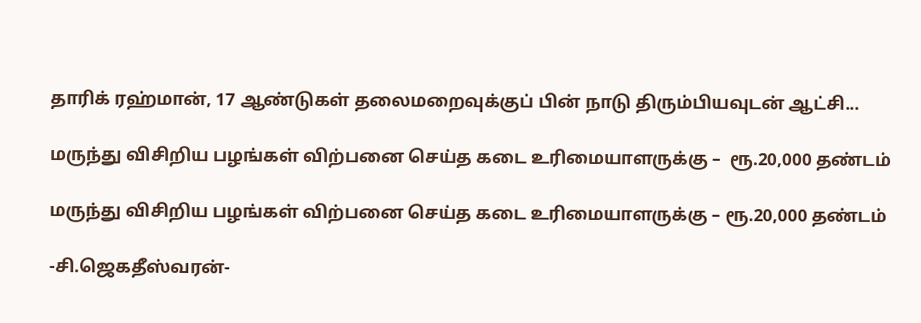தாரிக் ரஹ்மான், 17 ஆண்டுகள் தலைமறைவுக்குப் பின் நாடு திரும்பியவுடன் ஆட்சி...

மருந்து விசிறிய பழங்கள் விற்பனை செய்த கடை உரிமையாளருக்கு –  ரூ.20,000 தண்டம்

மருந்து விசிறிய பழங்கள் விற்பனை செய்த கடை உரிமையாளருக்கு – ரூ.20,000 தண்டம்

-சி.ஜெகதீஸ்வரன்-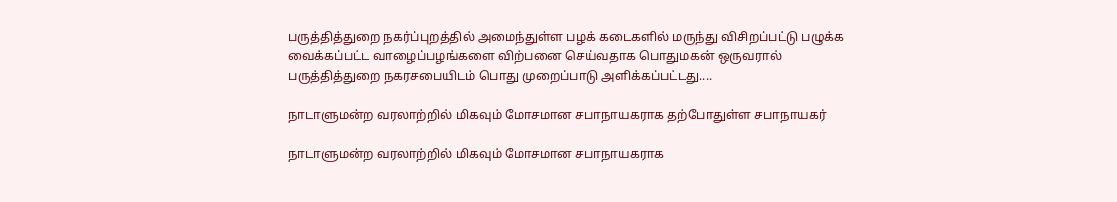பருத்தித்துறை நகர்ப்புறத்தில் அமைந்துள்ள பழக் கடைகளில் மருந்து விசிறப்பட்டு பழுக்க வைக்கப்பட்ட வாழைப்பழங்களை விற்பனை செய்வதாக பொதுமகன் ஒருவரால் பருத்தித்துறை நகரசபையிடம் பொது முறைப்பாடு அளிக்கப்பட்டது....

நாடாளுமன்ற வரலாற்றில் மிகவும் மோசமான சபாநாயகராக தற்போதுள்ள சபாநாயகர்

நாடாளுமன்ற வரலாற்றில் மிகவும் மோசமான சபாநாயகராக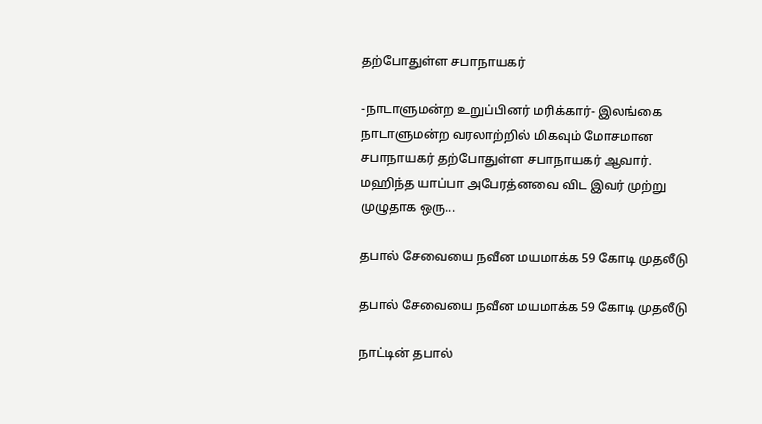தற்போதுள்ள சபாநாயகர்

-நாடாளுமன்ற உறுப்பினர் மரிக்கார்- இலங்கை நாடாளுமன்ற வரலாற்றில் மிகவும் மோசமான சபாநாயகர் தற்போதுள்ள சபாநாயகர் ஆவார். மஹிந்த யாப்பா அபேரத்னவை விட இவர் முற்று முழுதாக ஒரு...

தபால் சேவையை நவீன மயமாக்க 59 கோடி முதலீடு

தபால் சேவையை நவீன மயமாக்க 59 கோடி முதலீடு

நாட்டின் தபால்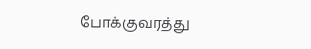போக்குவரத்து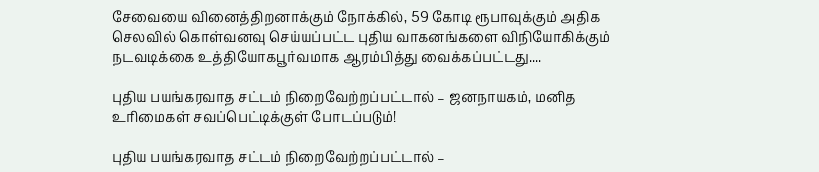சேவையை வினைத்திறனாக்கும் நோக்கில், 59 கோடி ரூபாவுக்கும் அதிக செலவில் கொள்வனவு செய்யப்பட்ட புதிய வாகனங்களை விநியோகிக்கும் நடவடிக்கை உத்தியோகபூர்வமாக ஆரம்பித்து வைக்கப்பட்டது....

புதிய பயங்கரவாத சட்டம் நிறைவேற்றப்பட்டால் – ஜனநாயகம், மனித உரிமைகள் சவப்பெட்டிக்குள் போடப்படும்!

புதிய பயங்கரவாத சட்டம் நிறைவேற்றப்பட்டால் –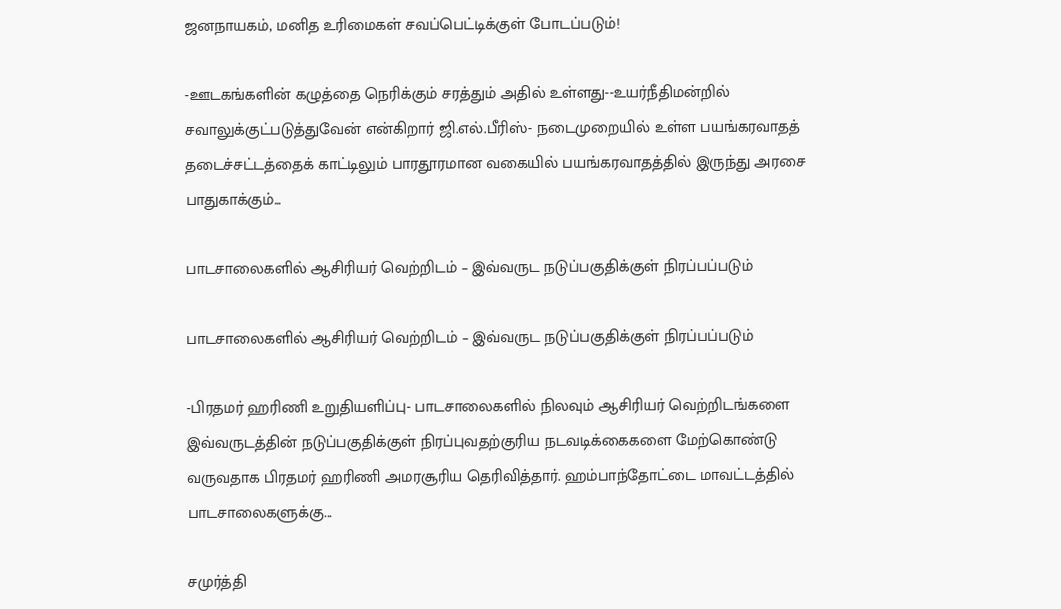ஜனநாயகம், மனித உரிமைகள் சவப்பெட்டிக்குள் போடப்படும்!

-ஊடகங்களின் கழுத்தை நெரிக்கும் சரத்தும் அதில் உள்ளது--உயர்நீதிமன்றில் சவாலுக்குட்படுத்துவேன் என்கிறார் ஜி.எல்.பீரிஸ்- நடைமுறையில் உள்ள பயங்கரவாதத் தடைச்சட்டத்தைக் காட்டிலும் பாரதூரமான வகையில் பயங்கரவாதத்தில் இருந்து அரசை பாதுகாக்கும்...

பாடசாலைகளில் ஆசிரியர் வெற்றிடம் – இவ்வருட நடுப்பகுதிக்குள் நிரப்பப்படும்

பாடசாலைகளில் ஆசிரியர் வெற்றிடம் – இவ்வருட நடுப்பகுதிக்குள் நிரப்பப்படும்

-பிரதமர் ஹரிணி உறுதியளிப்பு- பாடசாலைகளில் நிலவும் ஆசிரியர் வெற்றிடங்களை இவ்வருடத்தின் நடுப்பகுதிக்குள் நிரப்புவதற்குரிய நடவடிக்கைகளை மேற்கொண்டு வருவதாக பிரதமர் ஹரிணி அமரசூரிய தெரிவித்தார். ஹம்பாந்தோட்டை மாவட்டத்தில் பாடசாலைகளுக்கு...

சமுர்த்தி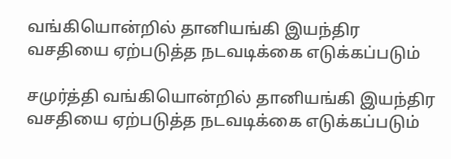வங்கியொன்றில் தானியங்கி இயந்திர வசதியை ஏற்படுத்த நடவடிக்கை எடுக்கப்படும்

சமுர்த்தி வங்கியொன்றில் தானியங்கி இயந்திர வசதியை ஏற்படுத்த நடவடிக்கை எடுக்கப்படும்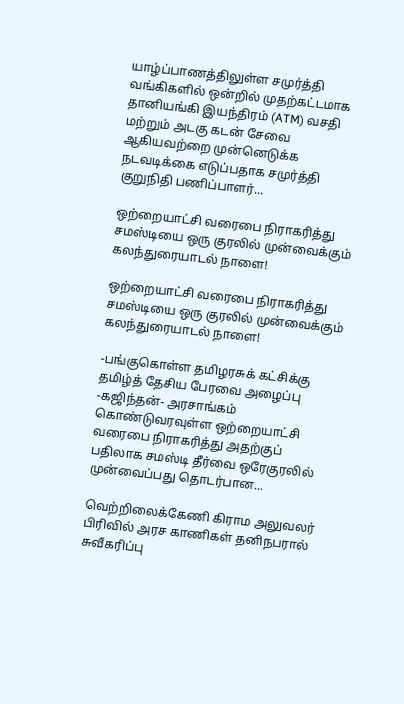யாழ்ப்பாணத்திலுள்ள சமுர்த்தி வங்கிகளில் ஒன்றில் முதற்கட்டமாக தானியங்கி இயந்திரம் (ATM) வசதி மற்றும் அடகு கடன் சேவை ஆகியவற்றை முன்னெடுக்க நடவடிக்கை எடுப்பதாக சமுர்த்தி குறுநிதி பணிப்பாளர்...

ஒற்றையாட்சி வரைபை நிராகரித்து சமஸ்டியை ஒரு குரலில் முன்வைக்கும் கலந்துரையாடல் நாளை!

ஒற்றையாட்சி வரைபை நிராகரித்து சமஸ்டியை ஒரு குரலில் முன்வைக்கும் கலந்துரையாடல் நாளை!

-பங்குகொள்ள தமிழரசுக் கட்சிக்கு தமிழ்த் தேசிய பேரவை அழைப்பு -கஜிந்தன்- அரசாங்கம் கொண்டுவரவுள்ள ஒற்றையாட்சி வரைபை நிராகரித்து அதற்குப் பதிலாக சமஸ்டி தீர்வை ஒரேகுரலில் முன்வைப்பது தொடர்பான...

வெற்றிலைக்கேணி கிராம அலுவலர் பிரிவில் அரச காணிகள் தனிநபரால் சுவீகரிப்பு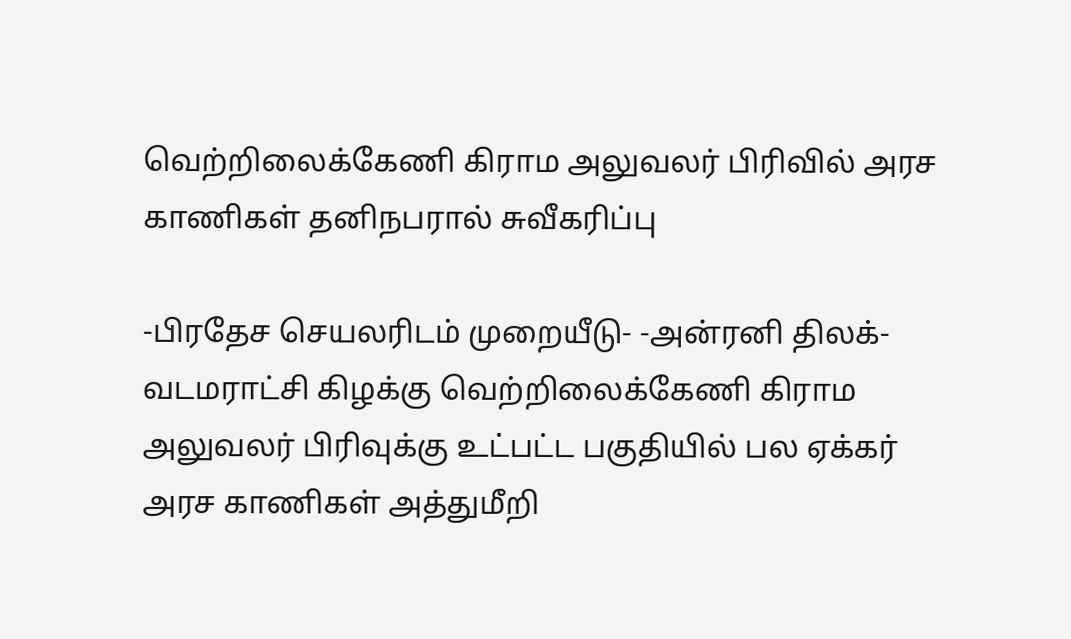வெற்றிலைக்கேணி கிராம அலுவலர் பிரிவில் அரச காணிகள் தனிநபரால் சுவீகரிப்பு

-பிரதேச செயலரிடம் முறையீடு- -அன்ரனி திலக்- வடமராட்சி கிழக்கு வெற்றிலைக்கேணி கிராம அலுவலர் பிரிவுக்கு உட்பட்ட பகுதியில் பல ஏக்கர் அரச காணிகள் அத்துமீறி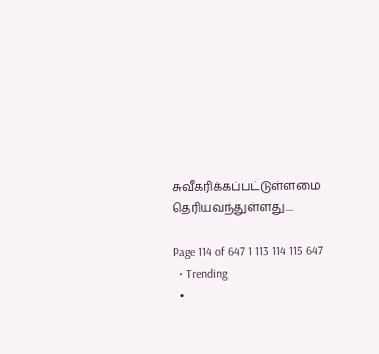சுவீகரிக்கப்பட்டுள்ளமை தெரியவந்துள்ளது....

Page 114 of 647 1 113 114 115 647
  • Trending
  •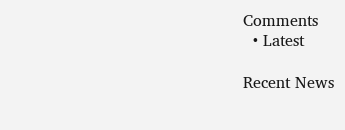Comments
  • Latest

Recent News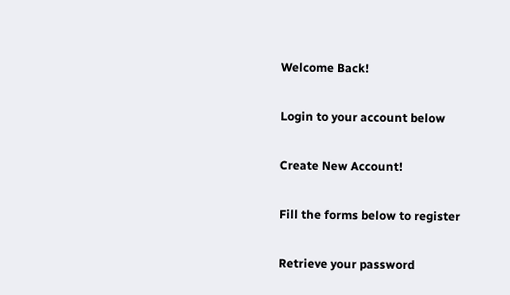Welcome Back!

Login to your account below

Create New Account!

Fill the forms below to register

Retrieve your password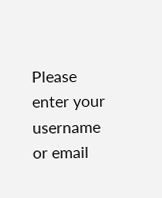Please enter your username or email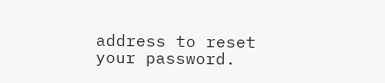address to reset your password.